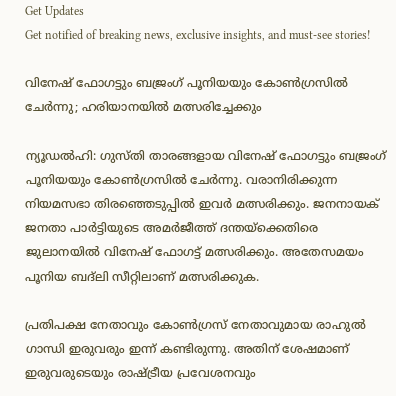Get Updates
Get notified of breaking news, exclusive insights, and must-see stories!

വിനേഷ് ഫോഗട്ടും ബജ്രംഗ് പൂനിയയും കോണ്‍ഗ്രസില്‍ ചേര്‍ന്നു; ഹരിയാനയില്‍ മത്സരിച്ചേക്കും

ന്യൂഡല്‍ഹി: ഗുസ്തി താരങ്ങളായ വിനേഷ് ഫോഗട്ടും ബജ്രംഗ് പൂനിയയും കോണ്‍ഗ്രസില്‍ ചേര്‍ന്നു. വരാനിരിക്കുന്ന നിയമസഭാ തിരഞ്ഞെടുപ്പില്‍ ഇവര്‍ മത്സരിക്കും. ജനനായക് ജനതാ പാര്‍ട്ടിയുടെ അമര്‍ജീത്ത് ദന്തയ്‌ക്കെതിരെ ജുലാനയില്‍ വിനേഷ് ഫോഗട്ട് മത്സരിക്കും. അതേസമയം പൂനിയ ബദ്ലി സീറ്റിലാണ് മത്സരിക്കുക.

പ്രതിപക്ഷ നേതാവും കോണ്‍ഗ്രസ് നേതാവുമായ രാഹുല്‍ ഗാന്ധി ഇരുവരും ഇന്ന് കണ്ടിരുന്നു. അതിന് ശേഷമാണ് ഇരുവരുടെയും രാഷ്ട്രീയ പ്രവേശനവും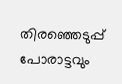തിരഞ്ഞെടുപ്പ് പോരാട്ടവും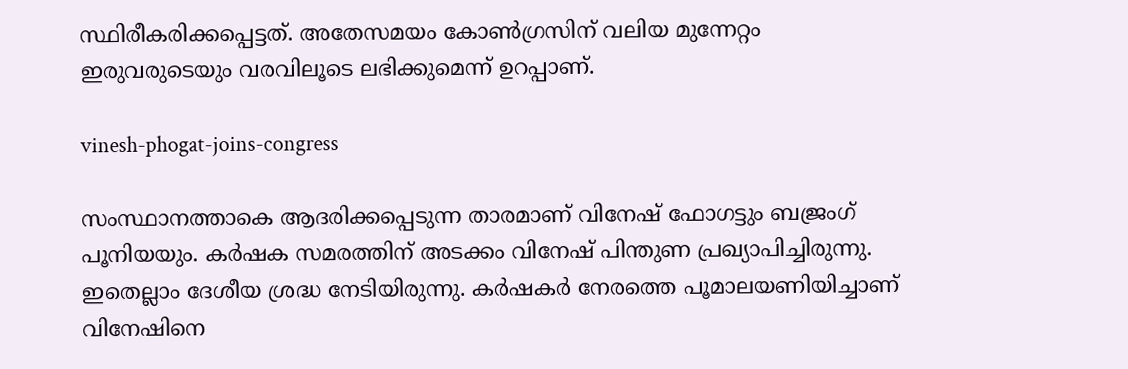സ്ഥിരീകരിക്കപ്പെട്ടത്. അതേസമയം കോണ്‍ഗ്രസിന് വലിയ മുന്നേറ്റം ഇരുവരുടെയും വരവിലൂടെ ലഭിക്കുമെന്ന് ഉറപ്പാണ്.

vinesh-phogat-joins-congress

സംസ്ഥാനത്താകെ ആദരിക്കപ്പെടുന്ന താരമാണ് വിനേഷ് ഫോഗട്ടും ബജ്രംഗ് പൂനിയയും. കര്‍ഷക സമരത്തിന് അടക്കം വിനേഷ് പിന്തുണ പ്രഖ്യാപിച്ചിരുന്നു. ഇതെല്ലാം ദേശീയ ശ്രദ്ധ നേടിയിരുന്നു. കര്‍ഷകര്‍ നേരത്തെ പൂമാലയണിയിച്ചാണ് വിനേഷിനെ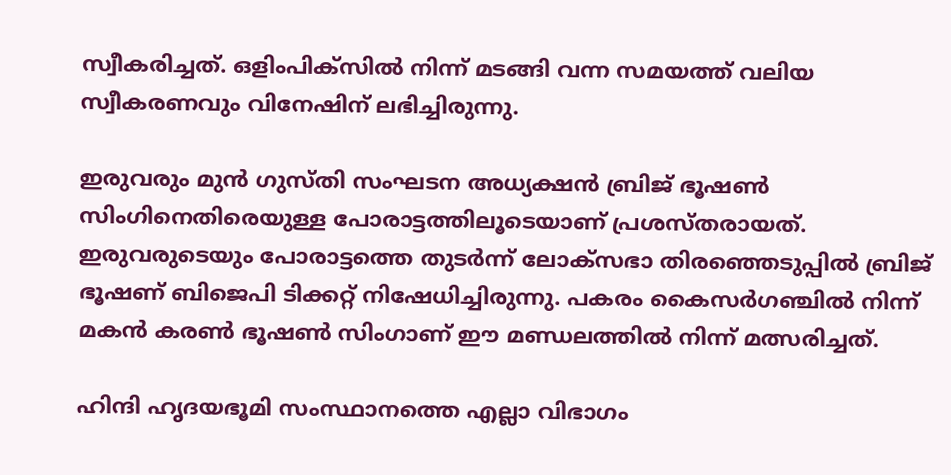സ്വീകരിച്ചത്. ഒളിംപിക്‌സില്‍ നിന്ന് മടങ്ങി വന്ന സമയത്ത് വലിയ സ്വീകരണവും വിനേഷിന് ലഭിച്ചിരുന്നു.

ഇരുവരും മുന്‍ ഗുസ്തി സംഘടന അധ്യക്ഷന്‍ ബ്രിജ് ഭൂഷണ്‍ സിംഗിനെതിരെയുള്ള പോരാട്ടത്തിലൂടെയാണ് പ്രശസ്തരായത്. ഇരുവരുടെയും പോരാട്ടത്തെ തുടര്‍ന്ന് ലോക്‌സഭാ തിരഞ്ഞെടുപ്പില്‍ ബ്രിജ് ഭൂഷണ് ബിജെപി ടിക്കറ്റ് നിഷേധിച്ചിരുന്നു. പകരം കൈസര്‍ഗഞ്ചില്‍ നിന്ന് മകന്‍ കരണ്‍ ഭൂഷണ്‍ സിംഗാണ് ഈ മണ്ഡലത്തില്‍ നിന്ന് മത്സരിച്ചത്.

ഹിന്ദി ഹൃദയഭൂമി സംസ്ഥാനത്തെ എല്ലാ വിഭാഗം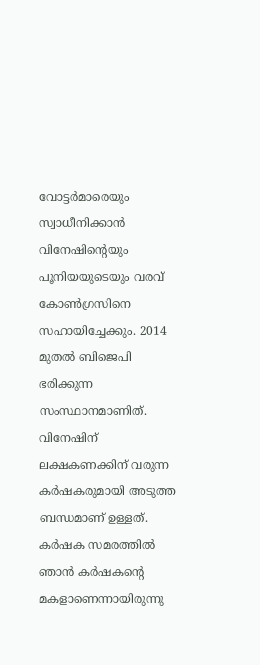വോട്ടര്‍മാരെയും സ്വാധീനിക്കാന്‍ വിനേഷിന്റെയും പൂനിയയുടെയും വരവ് കോണ്‍ഗ്രസിനെ സഹായിച്ചേക്കും. 2014 മുതല്‍ ബിജെപി ഭരിക്കുന്ന സംസ്ഥാനമാണിത്. വിനേഷിന് ലക്ഷകണക്കിന് വരുന്ന കര്‍ഷകരുമായി അടുത്ത ബന്ധമാണ് ഉള്ളത്. കര്‍ഷക സമരത്തില്‍ ഞാന്‍ കര്‍ഷകന്റെ മകളാണെന്നായിരുന്നു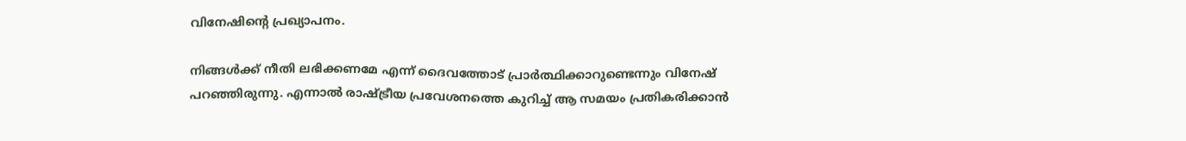വിനേഷിന്റെ പ്രഖ്യാപനം.

നിങ്ങള്‍ക്ക് നീതി ലഭിക്കണമേ എന്ന് ദൈവത്തോട് പ്രാര്‍ത്ഥിക്കാറുണ്ടെന്നും വിനേഷ് പറഞ്ഞിരുന്നു. എന്നാല്‍ രാഷ്ട്രീയ പ്രവേശനത്തെ കുറിച്ച് ആ സമയം പ്രതികരിക്കാന്‍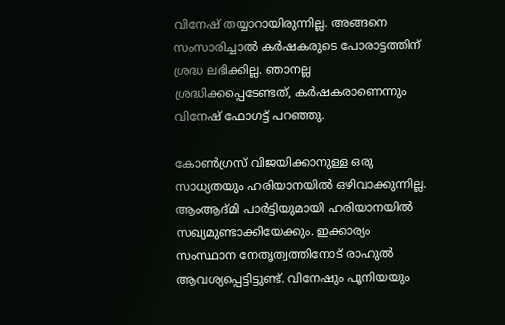വിനേഷ് തയ്യാറായിരുന്നില്ല. അങ്ങനെ സംസാരിച്ചാല്‍ കര്‍ഷകരുടെ പോരാട്ടത്തിന് ശ്രദ്ധ ലഭിക്കില്ല. ഞാനല്ല ശ്രദ്ധിക്കപ്പെടേണ്ടത്, കര്‍ഷകരാണെന്നും വിനേഷ് ഫോഗട്ട് പറഞ്ഞു.

കോണ്‍ഗ്രസ് വിജയിക്കാനുള്ള ഒരു സാധ്യതയും ഹരിയാനയില്‍ ഒഴിവാക്കുന്നില്ല. ആംആദ്മി പാര്‍ട്ടിയുമായി ഹരിയാനയില്‍ സഖ്യമുണ്ടാക്കിയേക്കും. ഇക്കാര്യം സംസ്ഥാന നേതൃത്വത്തിനോട് രാഹുല്‍ ആവശ്യപ്പെട്ടിട്ടുണ്ട്. വിനേഷും പൂനിയയും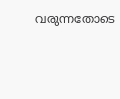വരുന്നതോടെ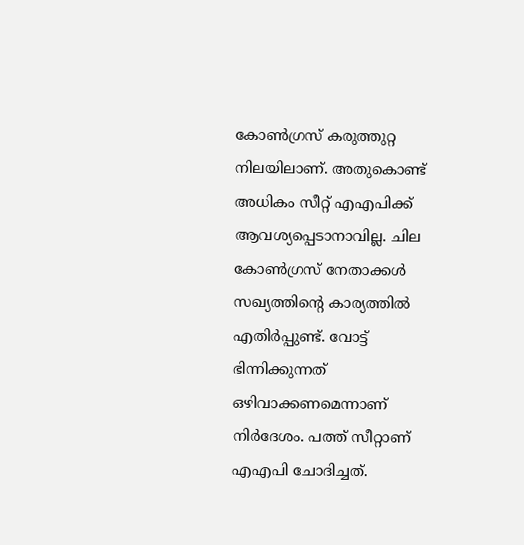കോണ്‍ഗ്രസ് കരുത്തുറ്റ നിലയിലാണ്. അതുകൊണ്ട് അധികം സീറ്റ് എഎപിക്ക് ആവശ്യപ്പെടാനാവില്ല. ചില കോണ്‍ഗ്രസ് നേതാക്കള്‍ സഖ്യത്തിന്റെ കാര്യത്തില്‍ എതിര്‍പ്പുണ്ട്. വോട്ട് ഭിന്നിക്കുന്നത് ഒഴിവാക്കണമെന്നാണ് നിര്‍ദേശം. പത്ത് സീറ്റാണ് എഎപി ചോദിച്ചത്.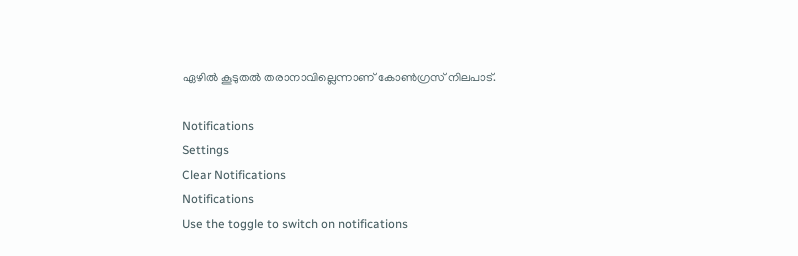ഏഴില്‍ കൂടുതല്‍ തരാനാവില്ലെന്നാണ് കോണ്‍ഗ്രസ് നിലപാട്.

Notifications
Settings
Clear Notifications
Notifications
Use the toggle to switch on notifications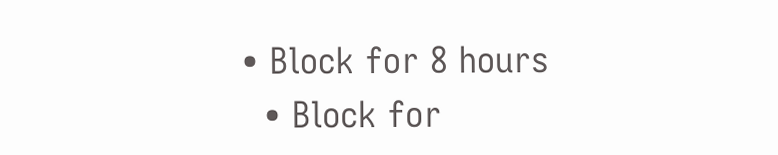• Block for 8 hours
  • Block for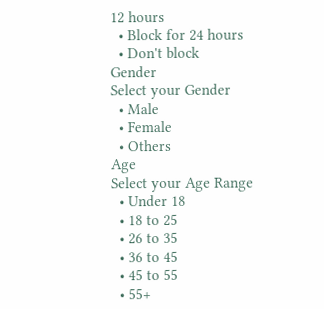12 hours
  • Block for 24 hours
  • Don't block
Gender
Select your Gender
  • Male
  • Female
  • Others
Age
Select your Age Range
  • Under 18
  • 18 to 25
  • 26 to 35
  • 36 to 45
  • 45 to 55
  • 55+